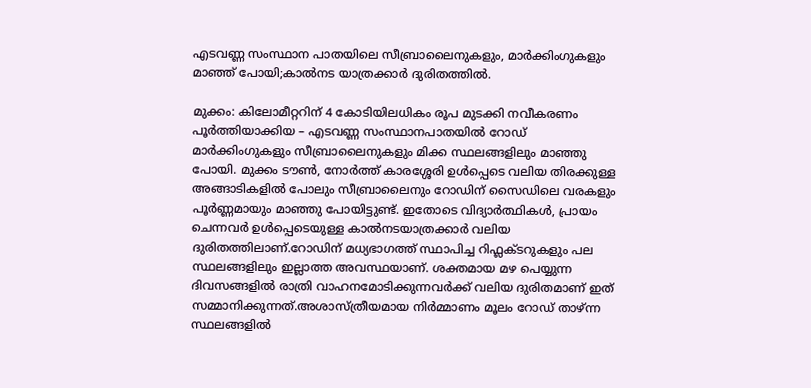എടവണ്ണ സംസ്ഥാന പാതയിലെ സീബ്രാലൈനുകളും, മാർക്കിംഗുകളും മാഞ്ഞ് പോയി;കാൽനട യാത്രക്കാർ ദുരിതത്തിൽ.

മുക്കം: കിലോമീറ്ററിന് 4 കോടിയിലധികം രൂപ മുടക്കി നവീകരണം പൂർത്തിയാക്കിയ – എടവണ്ണ സംസ്ഥാനപാതയിൽ റോഡ് മാർക്കിംഗുകളും സീബ്രാലൈനുകളും മിക്ക സ്ഥലങ്ങളിലും മാഞ്ഞു പോയി. മുക്കം ടൗൺ, നോർത്ത് കാരശ്ശേരി ഉൾപ്പെടെ വലിയ തിരക്കുള്ള അങ്ങാടികളിൽ പോലും സീബ്രാലൈനും റോഡിന് സൈഡിലെ വരകളും പൂർണ്ണമായും മാഞ്ഞു പോയിട്ടുണ്ട്. ഇതോടെ വിദ്യാർത്ഥികൾ, പ്രായം ചെന്നവർ ഉൾപ്പെടെയുള്ള കാൽനടയാത്രക്കാർ വലിയ ദുരിതത്തിലാണ്.റോഡിന് മധ്യഭാഗത്ത് സ്ഥാപിച്ച റിഫ്ലക്ടറുകളും പല സ്ഥലങ്ങളിലും ഇല്ലാത്ത അവസ്ഥയാണ്. ശക്തമായ മഴ പെയ്യുന്ന ദിവസങ്ങളിൽ രാത്രി വാഹനമോടിക്കുന്നവർക്ക് വലിയ ദുരിതമാണ് ഇത് സമ്മാനിക്കുന്നത്.അശാസ്ത്രീയമായ നിർമ്മാണം മൂലം റോഡ് താഴ്ന്ന സ്ഥലങ്ങളിൽ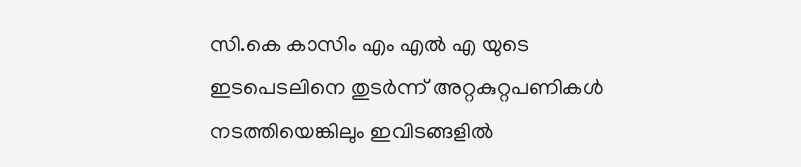സി.കെ കാസിം എം എൽ എ യുടെ ഇടപെടലിനെ തുടർന്ന് അറ്റകുറ്റപണികൾ നടത്തിയെങ്കിലും ഇവിടങ്ങളിൽ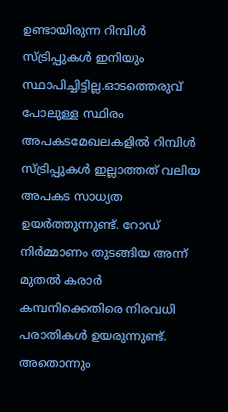ഉണ്ടായിരുന്ന റിമ്പിൾ സ്ട്രിപ്പുകൾ ഇനിയും സ്ഥാപിച്ചിട്ടില്ല.ഓടത്തെരുവ് പോലുള്ള സ്ഥിരം അപകടമേഖലകളിൽ റിമ്പിൾ സ്ട്രിപ്പുകൾ ഇല്ലാത്തത് വലിയ അപകട സാധ്യത ഉയർത്തുന്നുണ്ട്. റോഡ് നിർമ്മാണം തുടങ്ങിയ അന്ന് മുതൽ കരാർ കമ്പനിക്കെതിരെ നിരവധി പരാതികൾ ഉയരുന്നുണ്ട്. അതൊന്നും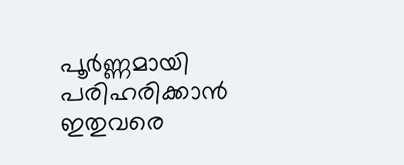പൂർണ്ണമായി പരിഹരിക്കാൻ ഇതുവരെ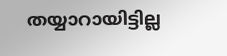തയ്യാറായിട്ടില്ല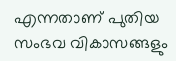എന്നതാണ് പുതിയ സംഭവ വികാസങ്ങളും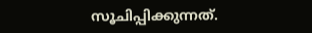സൂചിപ്പിക്കുന്നത്.